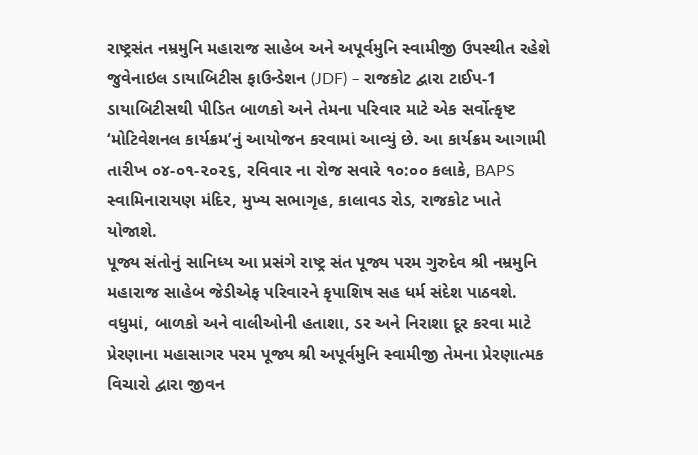રાષ્ટ્રસંત નમ્રમુનિ મહારાજ સાહેબ અને અપૂર્વમુનિ સ્વામીજી ઉપસ્થીત રહેશે
જુવેનાઇલ ડાયાબિટીસ ફાઉન્ડેશન (JDF) – રાજકોટ દ્વારા ટાઈપ-1 ડાયાબિટીસથી પીડિત બાળકો અને તેમના પરિવાર માટે એક સર્વોત્કૃષ્ટ ‘મોટિવેશનલ કાર્યક્રમ’નું આયોજન કરવામાં આવ્યું છે. આ કાર્યક્રમ આગામી તારીખ ૦૪-૦૧-૨૦૨૬, રવિવાર ના રોજ સવારે ૧૦:૦૦ કલાકે, BAPS સ્વામિનારાયણ મંદિર, મુખ્ય સભાગૃહ, કાલાવડ રોડ, રાજકોટ ખાતે યોજાશે.
પૂજ્ય સંતોનું સાનિધ્ય આ પ્રસંગે રાષ્ટ્ર સંત પૂજ્ય પરમ ગુરુદેવ શ્રી નમ્રમુનિ મહારાજ સાહેબ જેડીએફ પરિવારને કૃપાશિષ સહ ધર્મ સંદેશ પાઠવશે. વધુમાં, બાળકો અને વાલીઓની હતાશા, ડર અને નિરાશા દૂર કરવા માટે પ્રેરણાના મહાસાગર પરમ પૂજ્ય શ્રી અપૂર્વમુનિ સ્વામીજી તેમના પ્રેરણાત્મક વિચારો દ્વારા જીવન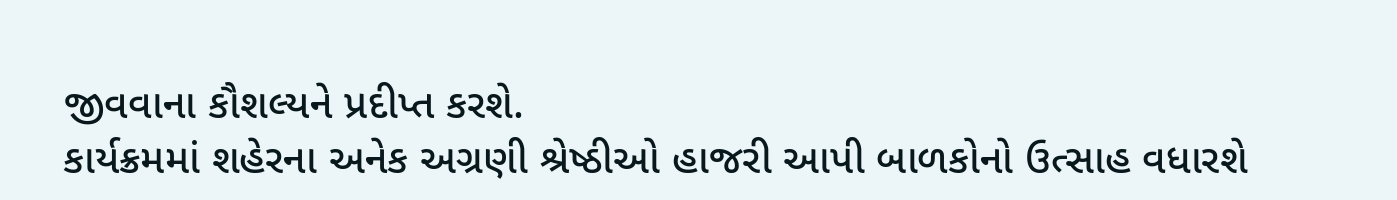જીવવાના કૌશલ્યને પ્રદીપ્ત કરશે.
કાર્યક્રમમાં શહેરના અનેક અગ્રણી શ્રેષ્ઠીઓ હાજરી આપી બાળકોનો ઉત્સાહ વધારશે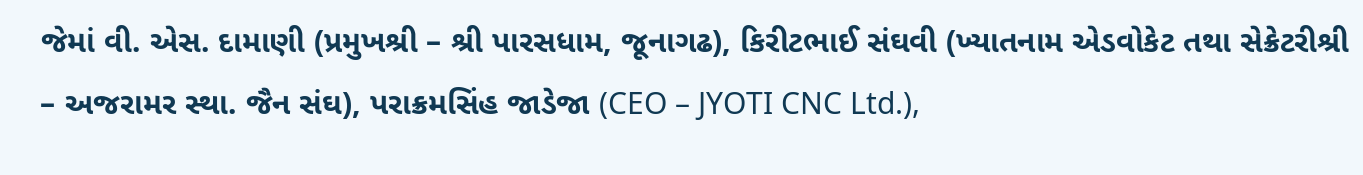જેમાં વી. એસ. દામાણી (પ્રમુખશ્રી – શ્રી પારસધામ, જૂનાગઢ), કિરીટભાઈ સંઘવી (ખ્યાતનામ એડવોકેટ તથા સેક્રેટરીશ્રી – અજરામર સ્થા. જૈન સંઘ), પરાક્રમસિંહ જાડેજા (CEO – JYOTI CNC Ltd.),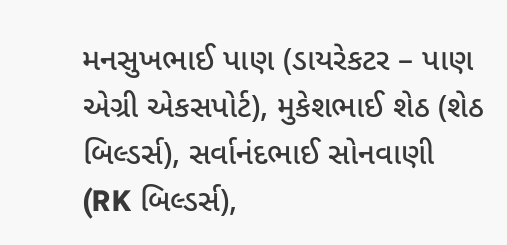મનસુખભાઈ પાણ (ડાયરેકટર – પાણ એગ્રી એકસપોર્ટ), મુકેશભાઈ શેઠ (શેઠ બિલ્ડર્સ), સર્વાનંદભાઈ સોનવાણી (RK બિલ્ડર્સ),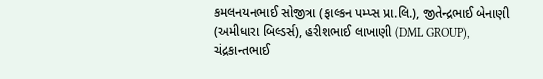કમલનયનભાઈ સોજીત્રા (ફાલ્કન પમ્પ્સ પ્રા.લિ.), જીતેન્દ્રભાઈ બેનાણી (અમીધારા બિલ્ડર્સ), હરીશભાઈ લાખાણી (DML GROUP), ચંદ્રકાન્તભાઈ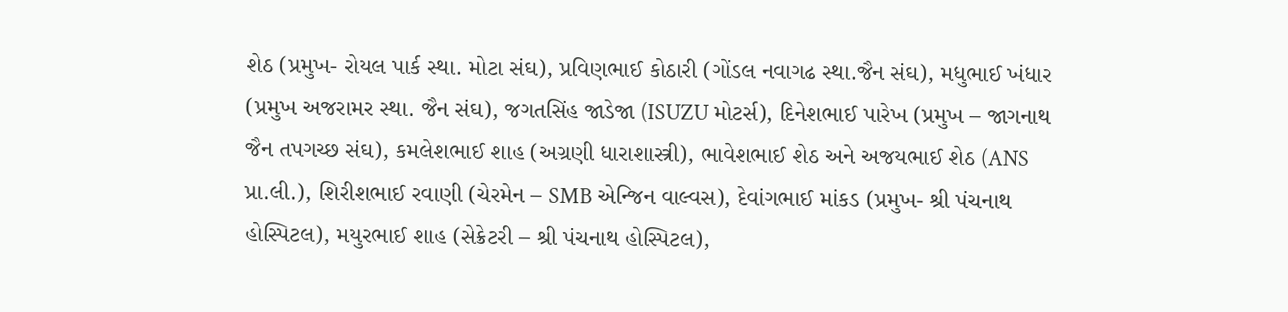શેઠ (પ્રમુખ- રોયલ પાર્ક સ્થા. મોટા સંઘ), પ્રવિણભાઈ કોઠારી (ગોંડલ નવાગઢ સ્થા.જૈન સંઘ), મધુભાઈ ખંધાર (પ્રમુખ અજરામર સ્થા. જૈન સંઘ), જગતસિંહ જાડેજા (ISUZU મોટર્સ), દિનેશભાઈ પારેખ (પ્રમુખ – જાગનાથ જૈન તપગચ્છ સંઘ), કમલેશભાઈ શાહ (અગ્રણી ધારાશાસ્ત્રી), ભાવેશભાઈ શેઠ અને અજયભાઈ શેઠ (ANS પ્રા.લી.), શિરીશભાઈ રવાણી (ચેરમેન – SMB એન્જિન વાલ્વસ), દેવાંગભાઈ માંકડ (પ્રમુખ- શ્રી પંચનાથ હોસ્પિટલ), મયુરભાઈ શાહ (સેક્રેટરી – શ્રી પંચનાથ હોસ્પિટલ),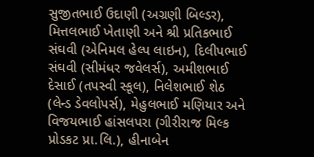સુજીતભાઈ ઉદાણી (અગ્રણી બિલ્ડર), મિત્તલભાઈ ખેતાણી અને શ્રી પ્રતિકભાઈ સંઘવી (એનિમલ હેલ્પ લાઇન), દિલીપભાઈ સંઘવી (સીમંધર જવેલર્સ), અમીશભાઈ દેસાઈ (તપસ્વી સ્કૂલ), નિલેશભાઈ શેઠ (લેન્ડ ડેવલોપર્સ), મેહુલભાઈ મણિયાર અને વિજયભાઈ હાંસલપરા (ગીરીરાજ મિલ્ક પ્રોડકટ પ્રા.લિ.), હીનાબેન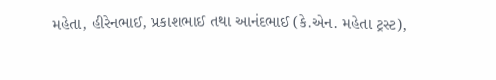મહેતા, હીરેનભાઈ, પ્રકાશભાઈ તથા આનંદભાઈ (કે.એન. મહેતા ટ્રસ્ટ),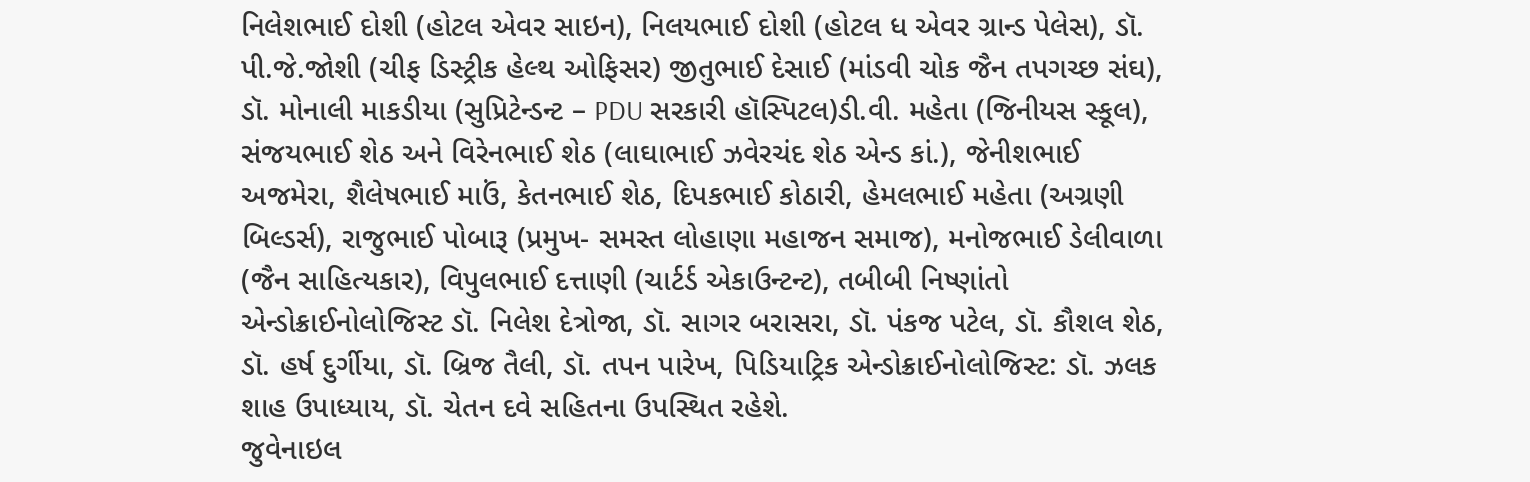નિલેશભાઈ દોશી (હોટલ એવર સાઇન), નિલયભાઈ દોશી (હોટલ ધ એવર ગ્રાન્ડ પેલેસ), ડૉ. પી.જે.જોશી (ચીફ ડિસ્ટ્રીક હેલ્થ ઓફિસર) જીતુભાઈ દેસાઈ (માંડવી ચોક જૈન તપગચ્છ સંઘ), ડૉ. મોનાલી માકડીયા (સુપ્રિટેન્ડન્ટ – PDU સરકારી હૉસ્પિટલ)ડી.વી. મહેતા (જિનીયસ સ્કૂલ), સંજયભાઈ શેઠ અને વિરેનભાઈ શેઠ (લાઘાભાઈ ઝવેરચંદ શેઠ એન્ડ કાં.), જેનીશભાઈ અજમેરા, શૈલેષભાઈ માઉં, કેતનભાઈ શેઠ, દિપકભાઈ કોઠારી, હેમલભાઈ મહેતા (અગ્રણી બિલ્ડર્સ), રાજુભાઈ પોબારૂ (પ્રમુખ- સમસ્ત લોહાણા મહાજન સમાજ), મનોજભાઈ ડેલીવાળા (જૈન સાહિત્યકાર), વિપુલભાઈ દત્તાણી (ચાર્ટર્ડ એકાઉન્ટન્ટ), તબીબી નિષ્ણાંતો એન્ડોક્રાઈનોલોજિસ્ટ ડૉ. નિલેશ દેત્રોજા, ડૉ. સાગર બરાસરા, ડૉ. પંકજ પટેલ, ડૉ. કૌશલ શેઠ, ડૉ. હર્ષ દુર્ગીયા, ડૉ. બ્રિજ તૈલી, ડૉ. તપન પારેખ, પિડિયાટ્રિક એન્ડોક્રાઈનોલોજિસ્ટ: ડૉ. ઝલક શાહ ઉપાધ્યાય, ડૉ. ચેતન દવે સહિતના ઉપસ્થિત રહેશે.
જુવેનાઇલ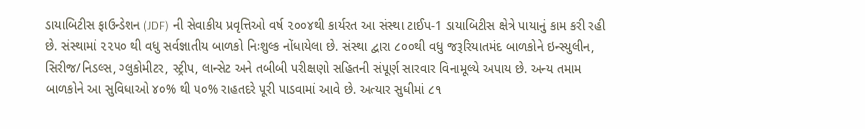ડાયાબિટીસ ફાઉન્ડેશન (JDF) ની સેવાકીય પ્રવૃત્તિઓ વર્ષ ૨૦૦૪થી કાર્યરત આ સંસ્થા ટાઈપ-1 ડાયાબિટીસ ક્ષેત્રે પાયાનું કામ કરી રહી છે. સંસ્થામાં ૨૨૫૦ થી વધુ સર્વજ્ઞાતીય બાળકો નિઃશુલ્ક નોંધાયેલા છે. સંસ્થા દ્વારા ૮૦૦થી વધુ જરૂરિયાતમંદ બાળકોને ઇન્સ્યુલીન, સિરીજ/નિડલ્સ, ગ્લુકોમીટર, સ્ટ્રીપ, લાન્સેટ અને તબીબી પરીક્ષણો સહિતની સંપૂર્ણ સારવાર વિનામૂલ્યે અપાય છે. અન્ય તમામ બાળકોને આ સુવિધાઓ ૪૦% થી ૫૦% રાહતદરે પૂરી પાડવામાં આવે છે. અત્યાર સુધીમાં ૮૧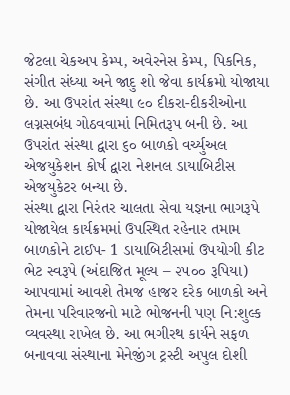જેટલા ચેકઅપ કેમ્પ, અવેરનેસ કેમ્પ, પિકનિક, સંગીત સંધ્યા અને જાદુ શો જેવા કાર્યક્રમો યોજાયા છે. આ ઉપરાંત સંસ્થા ૯૦ દીકરા-દીકરીઓના લગ્નસબંધ ગોઠવવામાં નિમિતરૂપ બની છે. આ ઉપરાંત સંસ્થા દ્વારા ૬૦ બાળકો વર્ચ્યુઅલ એજયુકેશન કોર્ષ દ્વારા નેશનલ ડાયાબિટીસ એજયુકેટર બન્યા છે.
સંસ્થા દ્વારા નિરંતર ચાલતા સેવા યજ્ઞના ભાગરૂપે યોજાયેલ કાર્યક્રમમાં ઉપસ્થિત રહેનાર તમામ બાળકોને ટાઈપ- 1 ડાયાબિટીસમાં ઉપયોગી કીટ ભેટ સ્વરૂપે (અંદાજિત મૂલ્ય – ૨૫૦૦ રૂપિયા) આપવામાં આવશે તેમજ હાજર દરેક બાળકો અને તેમના પરિવારજનો માટે ભોજનની પણ નિ:શુલ્ક વ્યવસ્થા રાખેલ છે. આ ભગીરથ કાર્યને સફળ બનાવવા સંસ્થાના મેનેજીંગ ટ્રસ્ટી અપુલ દોશી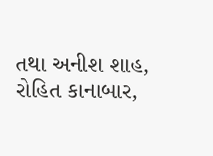તથા અનીશ શાહ, રોહિત કાનાબાર,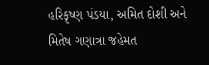હરિકૃષ્ણ પંડયા, અમિત દોશી અને મિતેષ ગણાત્રા જહેમત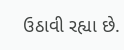ઉઠાવી રહ્યા છે.